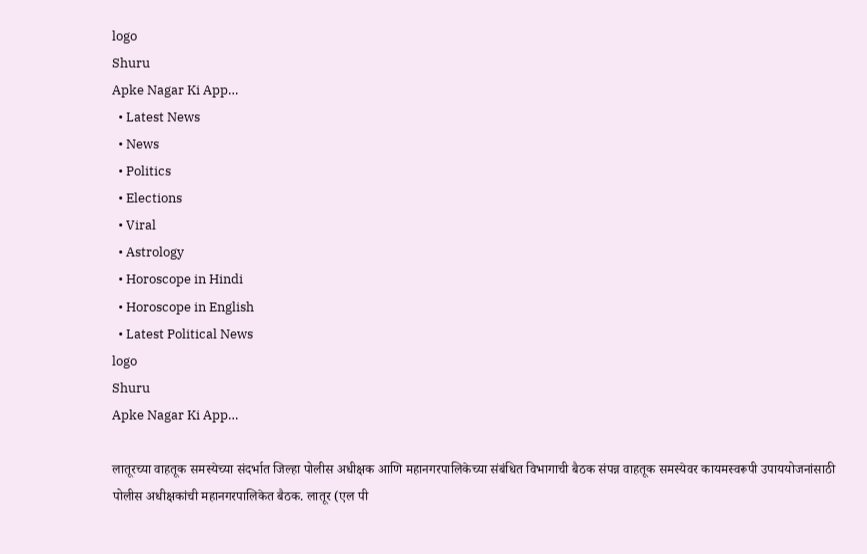logo
Shuru
Apke Nagar Ki App…
  • Latest News
  • News
  • Politics
  • Elections
  • Viral
  • Astrology
  • Horoscope in Hindi
  • Horoscope in English
  • Latest Political News
logo
Shuru
Apke Nagar Ki App…

लातूरच्या वाहतूक समस्येच्या संदर्भात जिल्हा पोलीस अधीक्षक आणि महानगरपालिकेच्या संबंधित विभागाची बैठक संपन्न वाहतूक समस्येवर कायमस्वरूपी उपाययोजनांसाठी पोलीस अधीक्षकांची महानगरपालिकेत बैठक. लातूर (एल पी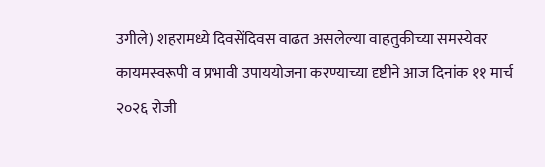उगीले) शहरामध्ये दिवसेंदिवस वाढत असलेल्या वाहतुकीच्या समस्येवर कायमस्वरूपी व प्रभावी उपाययोजना करण्याच्या दृष्टीने आज दिनांक ११ मार्च २०२६ रोजी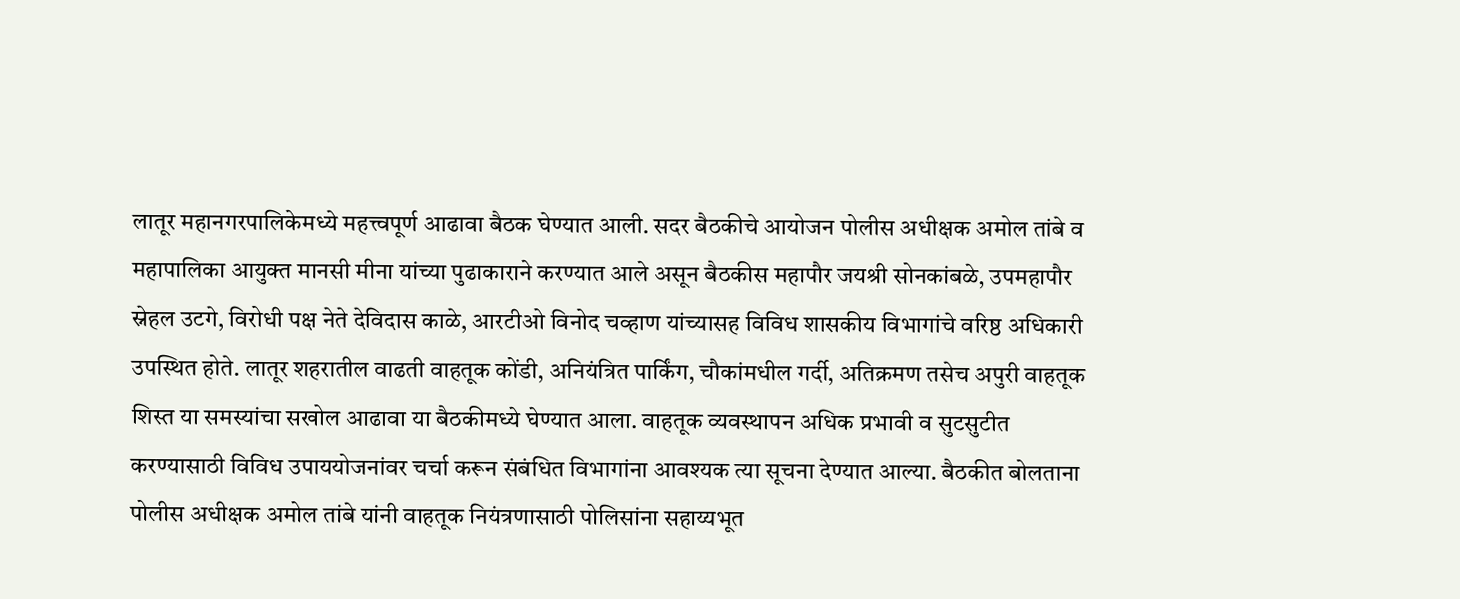लातूर महानगरपालिकेमध्ये महत्त्वपूर्ण आढावा बैठक घेण्यात आली. सदर बैठकीचे आयोजन पोलीस अधीक्षक अमोल तांबे व महापालिका आयुक्त मानसी मीना यांच्या पुढाकाराने करण्यात आले असून बैठकीस महापौर जयश्री सोनकांबळे, उपमहापौर स्नेहल उटगे, विरोधी पक्ष नेते देविदास काळे, आरटीओ विनोद चव्हाण यांच्यासह विविध शासकीय विभागांचे वरिष्ठ अधिकारी उपस्थित होते. लातूर शहरातील वाढती वाहतूक कोंडी, अनियंत्रित पार्किंग, चौकांमधील गर्दी, अतिक्रमण तसेच अपुरी वाहतूक शिस्त या समस्यांचा सखोल आढावा या बैठकीमध्ये घेण्यात आला. वाहतूक व्यवस्थापन अधिक प्रभावी व सुटसुटीत करण्यासाठी विविध उपाययोजनांवर चर्चा करून संबंधित विभागांना आवश्यक त्या सूचना देण्यात आल्या. बैठकीत बोलताना पोलीस अधीक्षक अमोल तांबे यांनी वाहतूक नियंत्रणासाठी पोलिसांना सहाय्यभूत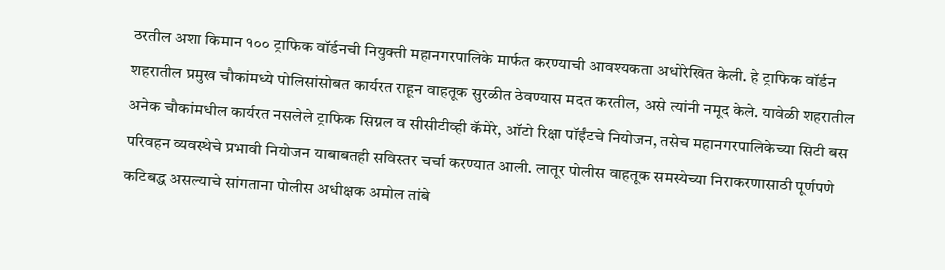ठरतील अशा किमान १०० ट्राफिक वॉर्डनची नियुक्ती महानगरपालिके मार्फत करण्याची आवश्यकता अधोरेखित केली. हे ट्राफिक वॉर्डन शहरातील प्रमुख चौकांमध्ये पोलिसांसोबत कार्यरत राहून वाहतूक सुरळीत ठेवण्यास मदत करतील, असे त्यांनी नमूद केले. यावेळी शहरातील अनेक चौकांमधील कार्यरत नसलेले ट्राफिक सिग्नल व सीसीटीव्ही कॅमेरे, ऑटो रिक्षा पॉईंटचे नियोजन, तसेच महानगरपालिकेच्या सिटी बस परिवहन व्यवस्थेचे प्रभावी नियोजन याबाबतही सविस्तर चर्चा करण्यात आली. लातूर पोलीस वाहतूक समस्येच्या निराकरणासाठी पूर्णपणे कटिबद्ध असल्याचे सांगताना पोलीस अधीक्षक अमोल तांबे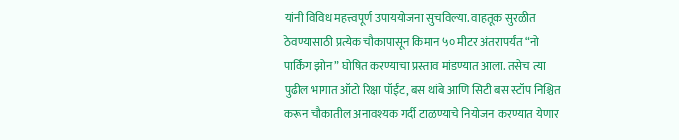यांनी विविध महत्त्वपूर्ण उपाययोजना सुचविल्या. वाहतूक सुरळीत ठेवण्यासाठी प्रत्येक चौकापासून किमान ५० मीटर अंतरापर्यंत “नो पार्किंग झोन” घोषित करण्याचा प्रस्ताव मांडण्यात आला. तसेच त्या पुढील भागात ऑटो रिक्षा पॉईंट, बस थांबे आणि सिटी बस स्टॉप निश्चित करून चौकातील अनावश्यक गर्दी टाळण्याचे नियोजन करण्यात येणार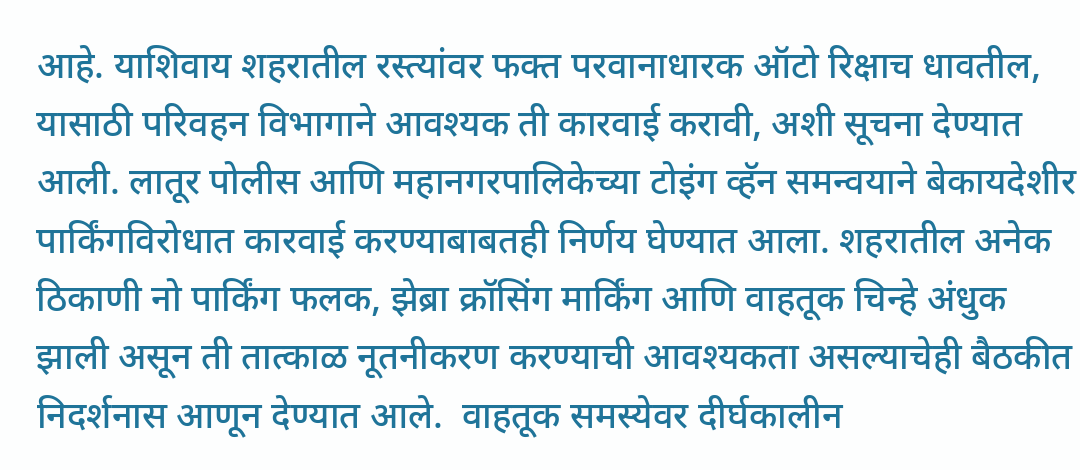आहे. याशिवाय शहरातील रस्त्यांवर फक्त परवानाधारक ऑटो रिक्षाच धावतील, यासाठी परिवहन विभागाने आवश्यक ती कारवाई करावी, अशी सूचना देण्यात आली. लातूर पोलीस आणि महानगरपालिकेच्या टोइंग व्हॅन समन्वयाने बेकायदेशीर पार्किंगविरोधात कारवाई करण्याबाबतही निर्णय घेण्यात आला. शहरातील अनेक ठिकाणी नो पार्किंग फलक, झेब्रा क्रॉसिंग मार्किंग आणि वाहतूक चिन्हे अंधुक झाली असून ती तात्काळ नूतनीकरण करण्याची आवश्यकता असल्याचेही बैठकीत निदर्शनास आणून देण्यात आले.  वाहतूक समस्येवर दीर्घकालीन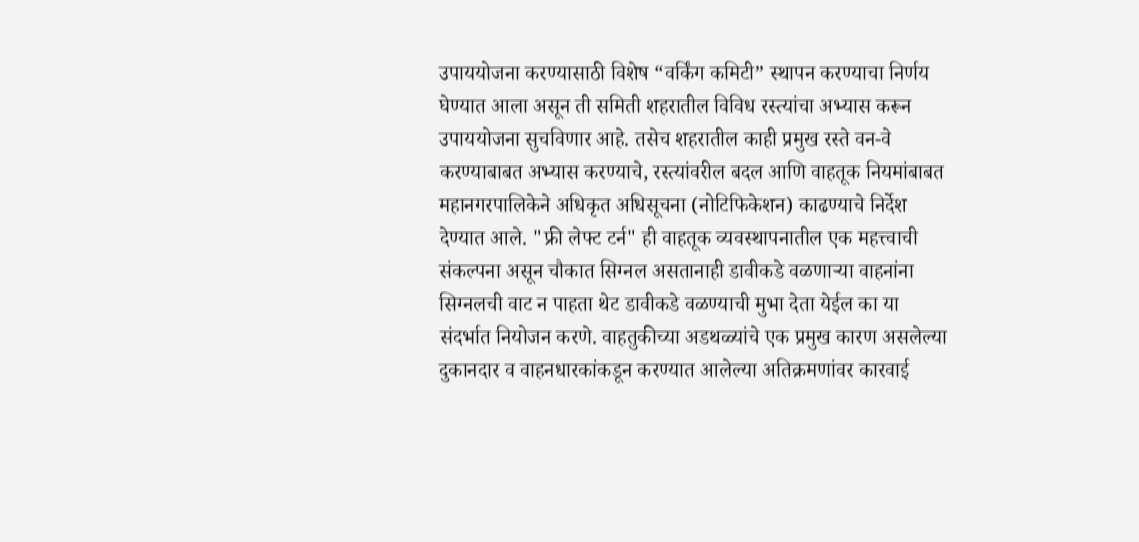उपाययोजना करण्यासाठी विशेष “वर्किंग कमिटी” स्थापन करण्याचा निर्णय घेण्यात आला असून ती समिती शहरातील विविध रस्त्यांचा अभ्यास करून उपाययोजना सुचविणार आहे. तसेच शहरातील काही प्रमुख रस्ते वन-वे करण्याबाबत अभ्यास करण्याचे, रस्त्यांवरील बदल आणि वाहतूक नियमांबाबत महानगरपालिकेने अधिकृत अधिसूचना (नोटिफिकेशन) काढण्याचे निर्देश देण्यात आले. "फ्री लेफ्ट टर्न" ही वाहतूक व्यवस्थापनातील एक महत्त्वाची संकल्पना असून चौकात सिग्नल असतानाही डावीकडे वळणाऱ्या वाहनांना सिग्नलची वाट न पाहता थेट डावीकडे वळण्याची मुभा देता येईल का या संदर्भात नियोजन करणे. वाहतुकीच्या अडथळ्यांचे एक प्रमुख कारण असलेल्या दुकानदार व वाहनधारकांकडून करण्यात आलेल्या अतिक्रमणांवर कारवाई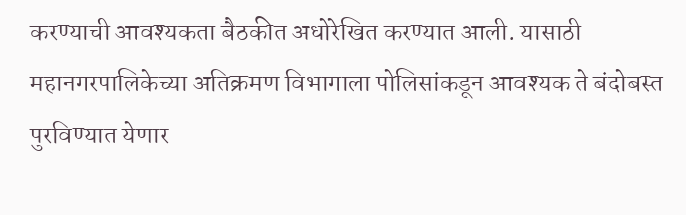करण्याची आवश्यकता बैठकीत अधोरेखित करण्यात आली. यासाठी महानगरपालिकेच्या अतिक्रमण विभागाला पोलिसांकडून आवश्यक ते बंदोबस्त पुरविण्यात येणार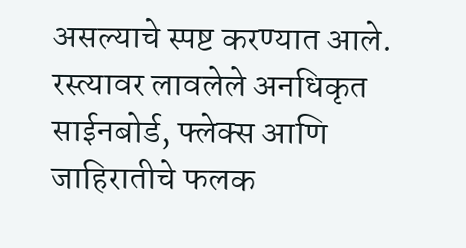असल्याचे स्पष्ट करण्यात आले. रस्त्यावर लावलेले अनधिकृत साईनबोर्ड, फ्लेक्स आणि जाहिरातीचे फलक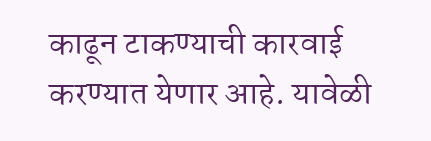काढून टाकण्याची कारवाई करण्यात येणार आहे. यावेळी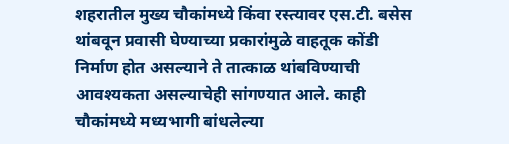शहरातील मुख्य चौकांमध्ये किंवा रस्त्यावर एस.टी. बसेस थांबवून प्रवासी घेण्याच्या प्रकारांमुळे वाहतूक कोंडी निर्माण होत असल्याने ते तात्काळ थांबविण्याची आवश्यकता असल्याचेही सांगण्यात आले. काही चौकांमध्ये मध्यभागी बांधलेल्या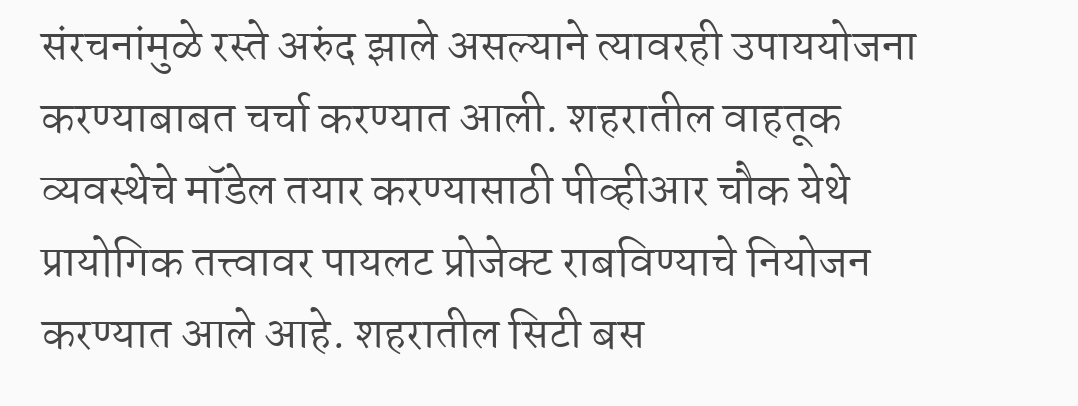संरचनांमुळे रस्ते अरुंद झाले असल्याने त्यावरही उपाययोजना करण्याबाबत चर्चा करण्यात आली. शहरातील वाहतूक व्यवस्थेचे मॉडेल तयार करण्यासाठी पीव्हीआर चौक येथे प्रायोगिक तत्त्वावर पायलट प्रोजेक्ट राबविण्याचे नियोजन करण्यात आले आहे. शहरातील सिटी बस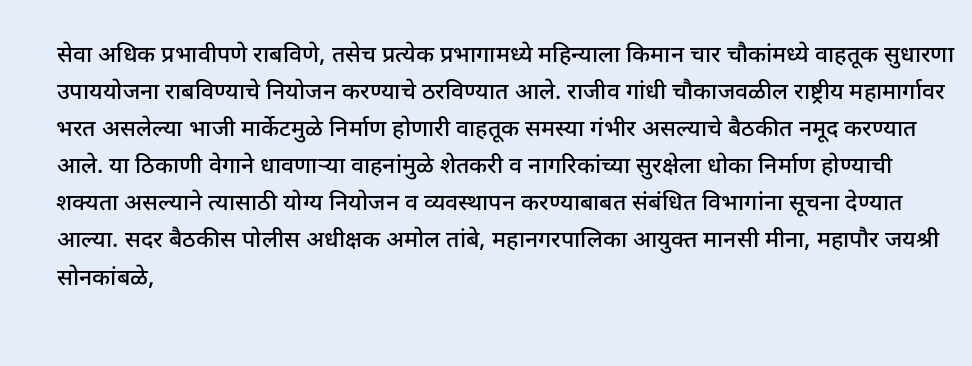सेवा अधिक प्रभावीपणे राबविणे, तसेच प्रत्येक प्रभागामध्ये महिन्याला किमान चार चौकांमध्ये वाहतूक सुधारणा उपाययोजना राबविण्याचे नियोजन करण्याचे ठरविण्यात आले. राजीव गांधी चौकाजवळील राष्ट्रीय महामार्गावर भरत असलेल्या भाजी मार्केटमुळे निर्माण होणारी वाहतूक समस्या गंभीर असल्याचे बैठकीत नमूद करण्यात आले. या ठिकाणी वेगाने धावणाऱ्या वाहनांमुळे शेतकरी व नागरिकांच्या सुरक्षेला धोका निर्माण होण्याची शक्यता असल्याने त्यासाठी योग्य नियोजन व व्यवस्थापन करण्याबाबत संबंधित विभागांना सूचना देण्यात आल्या. सदर बैठकीस पोलीस अधीक्षक अमोल तांबे, महानगरपालिका आयुक्त मानसी मीना, महापौर जयश्री सोनकांबळे,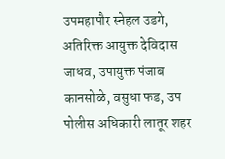उपमहापौर स्नेहल उडगे, अतिरिक्त आयुक्त देविदास जाधव, उपायुक्त पंजाब कानसोळे, वसुधा फड, उप पोलीस अधिकारी लातूर शहर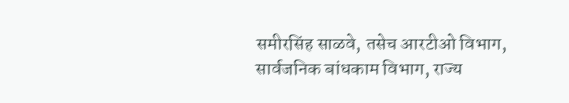समीरसिंह साळवे, तसेच आरटीओ विभाग, सार्वजनिक बांधकाम विभाग, राज्य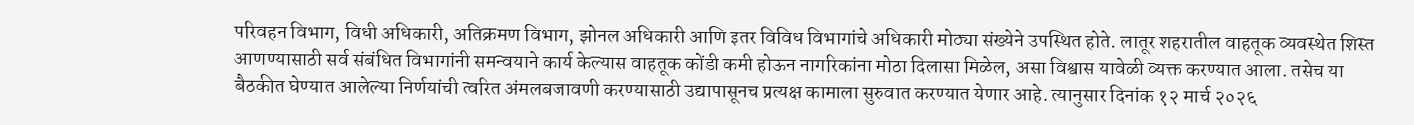परिवहन विभाग, विधी अधिकारी, अतिक्रमण विभाग, झोनल अधिकारी आणि इतर विविध विभागांचे अधिकारी मोठ्या संख्येने उपस्थित होते. लातूर शहरातील वाहतूक व्यवस्थेत शिस्त आणण्यासाठी सर्व संबंधित विभागांनी समन्वयाने कार्य केल्यास वाहतूक कोंडी कमी होऊन नागरिकांना मोठा दिलासा मिळेल, असा विश्वास यावेळी व्यक्त करण्यात आला. तसेच या बैठकीत घेण्यात आलेल्या निर्णयांची त्वरित अंमलबजावणी करण्यासाठी उद्यापासूनच प्रत्यक्ष कामाला सुरुवात करण्यात येणार आहे. त्यानुसार दिनांक १२ मार्च २०२६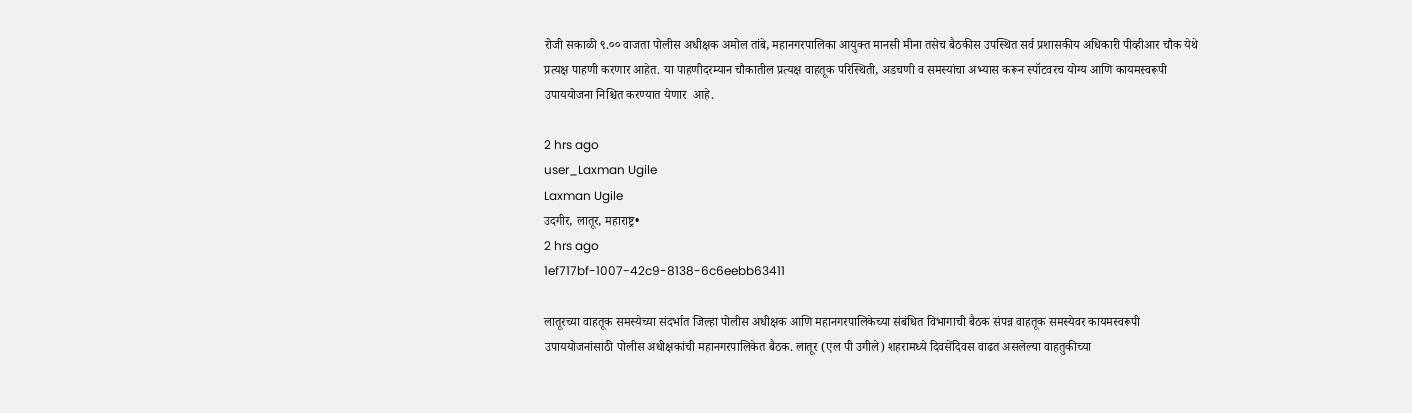रोजी सकाळी ९.०० वाजता पोलीस अधीक्षक अमोल तांबे, महानगरपालिका आयुक्त मानसी मीना तसेच बैठकीस उपस्थित सर्व प्रशासकीय अधिकारी पीव्हीआर चौक येथे प्रत्यक्ष पाहणी करणार आहेत. या पाहणीदरम्यान चौकातील प्रत्यक्ष वाहतूक परिस्थिती, अडचणी व समस्यांचा अभ्यास करून स्पॉटवरच योग्य आणि कायमस्वरूपी उपाययोजना निश्चित करण्यात येणार  आहे.

2 hrs ago
user_Laxman Ugile
Laxman Ugile
उदगीर, लातूर, महाराष्ट्र•
2 hrs ago
1ef717bf-1007-42c9-8138-6c6eebb63411

लातूरच्या वाहतूक समस्येच्या संदर्भात जिल्हा पोलीस अधीक्षक आणि महानगरपालिकेच्या संबंधित विभागाची बैठक संपन्न वाहतूक समस्येवर कायमस्वरूपी उपाययोजनांसाठी पोलीस अधीक्षकांची महानगरपालिकेत बैठक. लातूर (एल पी उगीले) शहरामध्ये दिवसेंदिवस वाढत असलेल्या वाहतुकीच्या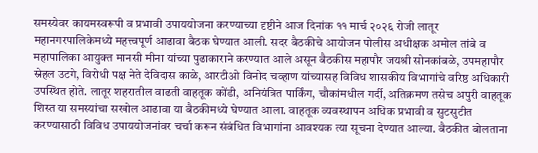समस्येवर कायमस्वरूपी व प्रभावी उपाययोजना करण्याच्या दृष्टीने आज दिनांक ११ मार्च २०२६ रोजी लातूर महानगरपालिकेमध्ये महत्त्वपूर्ण आढावा बैठक घेण्यात आली. सदर बैठकीचे आयोजन पोलीस अधीक्षक अमोल तांबे व महापालिका आयुक्त मानसी मीना यांच्या पुढाकाराने करण्यात आले असून बैठकीस महापौर जयश्री सोनकांबळे, उपमहापौर स्नेहल उटगे, विरोधी पक्ष नेते देविदास काळे, आरटीओ विनोद चव्हाण यांच्यासह विविध शासकीय विभागांचे वरिष्ठ अधिकारी उपस्थित होते. लातूर शहरातील वाढती वाहतूक कोंडी, अनियंत्रित पार्किंग, चौकांमधील गर्दी, अतिक्रमण तसेच अपुरी वाहतूक शिस्त या समस्यांचा सखोल आढावा या बैठकीमध्ये घेण्यात आला. वाहतूक व्यवस्थापन अधिक प्रभावी व सुटसुटीत करण्यासाठी विविध उपाययोजनांवर चर्चा करून संबंधित विभागांना आवश्यक त्या सूचना देण्यात आल्या. बैठकीत बोलताना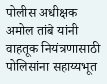पोलीस अधीक्षक अमोल तांबे यांनी वाहतूक नियंत्रणासाठी पोलिसांना सहाय्यभूत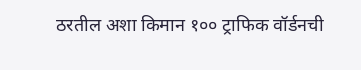ठरतील अशा किमान १०० ट्राफिक वॉर्डनची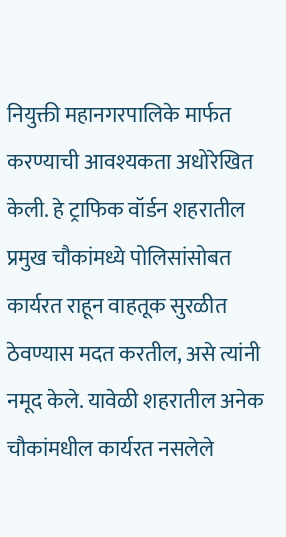नियुक्ती महानगरपालिके मार्फत करण्याची आवश्यकता अधोरेखित केली. हे ट्राफिक वॉर्डन शहरातील प्रमुख चौकांमध्ये पोलिसांसोबत कार्यरत राहून वाहतूक सुरळीत ठेवण्यास मदत करतील, असे त्यांनी नमूद केले. यावेळी शहरातील अनेक चौकांमधील कार्यरत नसलेले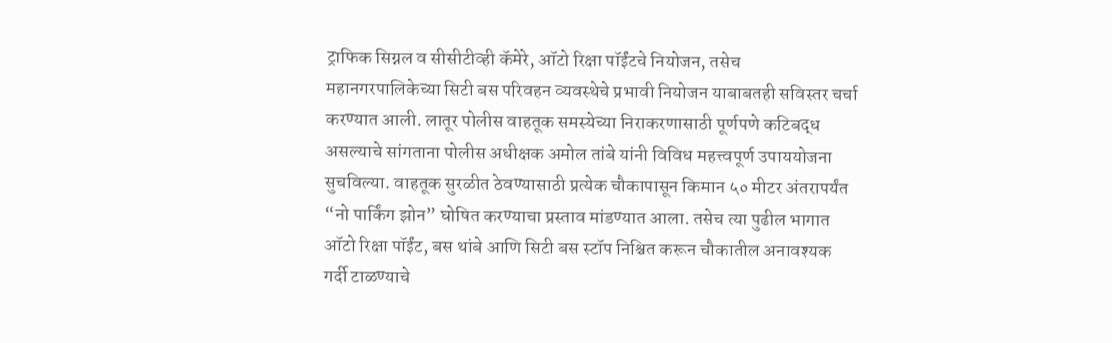ट्राफिक सिग्नल व सीसीटीव्ही कॅमेरे, ऑटो रिक्षा पॉईंटचे नियोजन, तसेच महानगरपालिकेच्या सिटी बस परिवहन व्यवस्थेचे प्रभावी नियोजन याबाबतही सविस्तर चर्चा करण्यात आली. लातूर पोलीस वाहतूक समस्येच्या निराकरणासाठी पूर्णपणे कटिबद्ध असल्याचे सांगताना पोलीस अधीक्षक अमोल तांबे यांनी विविध महत्त्वपूर्ण उपाययोजना सुचविल्या. वाहतूक सुरळीत ठेवण्यासाठी प्रत्येक चौकापासून किमान ५० मीटर अंतरापर्यंत “नो पार्किंग झोन” घोषित करण्याचा प्रस्ताव मांडण्यात आला. तसेच त्या पुढील भागात ऑटो रिक्षा पॉईंट, बस थांबे आणि सिटी बस स्टॉप निश्चित करून चौकातील अनावश्यक गर्दी टाळण्याचे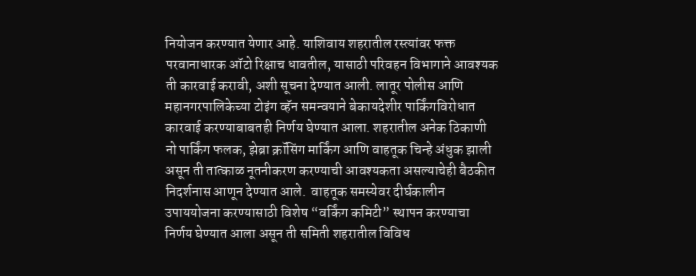नियोजन करण्यात येणार आहे. याशिवाय शहरातील रस्त्यांवर फक्त परवानाधारक ऑटो रिक्षाच धावतील, यासाठी परिवहन विभागाने आवश्यक ती कारवाई करावी, अशी सूचना देण्यात आली. लातूर पोलीस आणि महानगरपालिकेच्या टोइंग व्हॅन समन्वयाने बेकायदेशीर पार्किंगविरोधात कारवाई करण्याबाबतही निर्णय घेण्यात आला. शहरातील अनेक ठिकाणी नो पार्किंग फलक, झेब्रा क्रॉसिंग मार्किंग आणि वाहतूक चिन्हे अंधुक झाली असून ती तात्काळ नूतनीकरण करण्याची आवश्यकता असल्याचेही बैठकीत निदर्शनास आणून देण्यात आले.  वाहतूक समस्येवर दीर्घकालीन उपाययोजना करण्यासाठी विशेष “वर्किंग कमिटी” स्थापन करण्याचा निर्णय घेण्यात आला असून ती समिती शहरातील विविध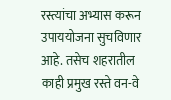रस्त्यांचा अभ्यास करून उपाययोजना सुचविणार आहे. तसेच शहरातील काही प्रमुख रस्ते वन-वे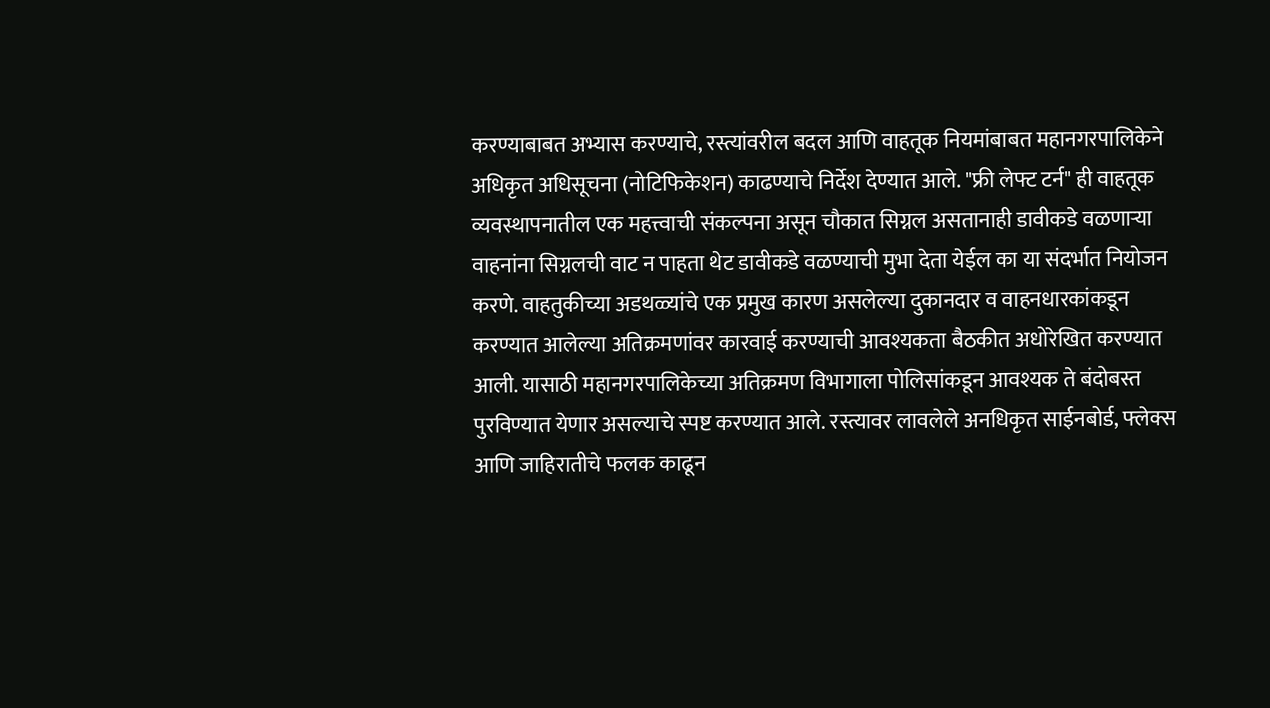करण्याबाबत अभ्यास करण्याचे, रस्त्यांवरील बदल आणि वाहतूक नियमांबाबत महानगरपालिकेने अधिकृत अधिसूचना (नोटिफिकेशन) काढण्याचे निर्देश देण्यात आले. "फ्री लेफ्ट टर्न" ही वाहतूक व्यवस्थापनातील एक महत्त्वाची संकल्पना असून चौकात सिग्नल असतानाही डावीकडे वळणाऱ्या वाहनांना सिग्नलची वाट न पाहता थेट डावीकडे वळण्याची मुभा देता येईल का या संदर्भात नियोजन करणे. वाहतुकीच्या अडथळ्यांचे एक प्रमुख कारण असलेल्या दुकानदार व वाहनधारकांकडून करण्यात आलेल्या अतिक्रमणांवर कारवाई करण्याची आवश्यकता बैठकीत अधोरेखित करण्यात आली. यासाठी महानगरपालिकेच्या अतिक्रमण विभागाला पोलिसांकडून आवश्यक ते बंदोबस्त पुरविण्यात येणार असल्याचे स्पष्ट करण्यात आले. रस्त्यावर लावलेले अनधिकृत साईनबोर्ड, फ्लेक्स आणि जाहिरातीचे फलक काढून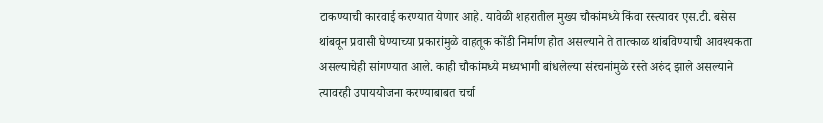टाकण्याची कारवाई करण्यात येणार आहे. यावेळी शहरातील मुख्य चौकांमध्ये किंवा रस्त्यावर एस.टी. बसेस थांबवून प्रवासी घेण्याच्या प्रकारांमुळे वाहतूक कोंडी निर्माण होत असल्याने ते तात्काळ थांबविण्याची आवश्यकता असल्याचेही सांगण्यात आले. काही चौकांमध्ये मध्यभागी बांधलेल्या संरचनांमुळे रस्ते अरुंद झाले असल्याने त्यावरही उपाययोजना करण्याबाबत चर्चा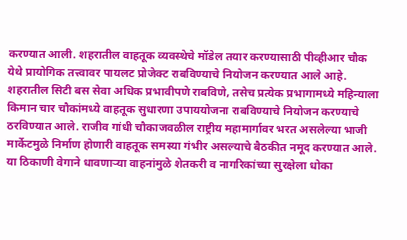करण्यात आली. शहरातील वाहतूक व्यवस्थेचे मॉडेल तयार करण्यासाठी पीव्हीआर चौक येथे प्रायोगिक तत्त्वावर पायलट प्रोजेक्ट राबविण्याचे नियोजन करण्यात आले आहे. शहरातील सिटी बस सेवा अधिक प्रभावीपणे राबविणे, तसेच प्रत्येक प्रभागामध्ये महिन्याला किमान चार चौकांमध्ये वाहतूक सुधारणा उपाययोजना राबविण्याचे नियोजन करण्याचे ठरविण्यात आले. राजीव गांधी चौकाजवळील राष्ट्रीय महामार्गावर भरत असलेल्या भाजी मार्केटमुळे निर्माण होणारी वाहतूक समस्या गंभीर असल्याचे बैठकीत नमूद करण्यात आले. या ठिकाणी वेगाने धावणाऱ्या वाहनांमुळे शेतकरी व नागरिकांच्या सुरक्षेला धोका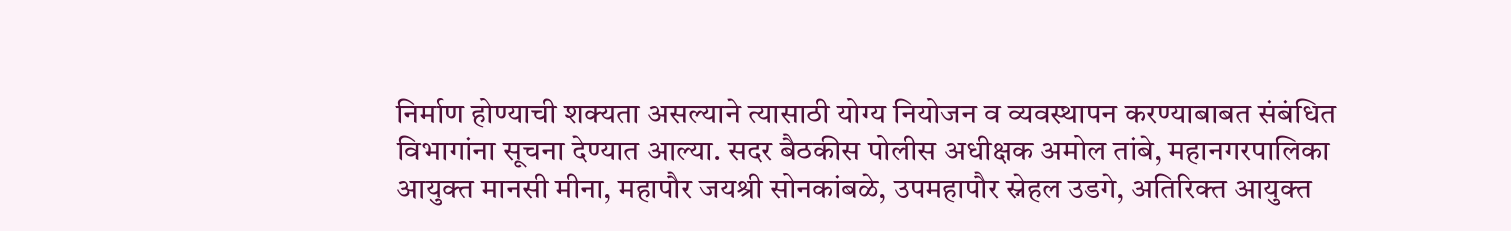निर्माण होण्याची शक्यता असल्याने त्यासाठी योग्य नियोजन व व्यवस्थापन करण्याबाबत संबंधित विभागांना सूचना देण्यात आल्या. सदर बैठकीस पोलीस अधीक्षक अमोल तांबे, महानगरपालिका आयुक्त मानसी मीना, महापौर जयश्री सोनकांबळे, उपमहापौर स्नेहल उडगे, अतिरिक्त आयुक्त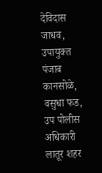देविदास जाधव, उपायुक्त पंजाब कानसोळे, वसुधा फड, उप पोलीस अधिकारी लातूर शहर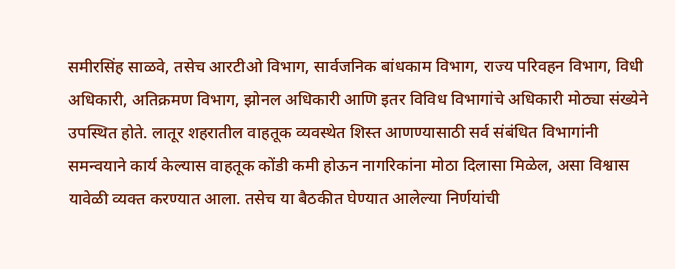समीरसिंह साळवे, तसेच आरटीओ विभाग, सार्वजनिक बांधकाम विभाग, राज्य परिवहन विभाग, विधी अधिकारी, अतिक्रमण विभाग, झोनल अधिकारी आणि इतर विविध विभागांचे अधिकारी मोठ्या संख्येने उपस्थित होते. लातूर शहरातील वाहतूक व्यवस्थेत शिस्त आणण्यासाठी सर्व संबंधित विभागांनी समन्वयाने कार्य केल्यास वाहतूक कोंडी कमी होऊन नागरिकांना मोठा दिलासा मिळेल, असा विश्वास यावेळी व्यक्त करण्यात आला. तसेच या बैठकीत घेण्यात आलेल्या निर्णयांची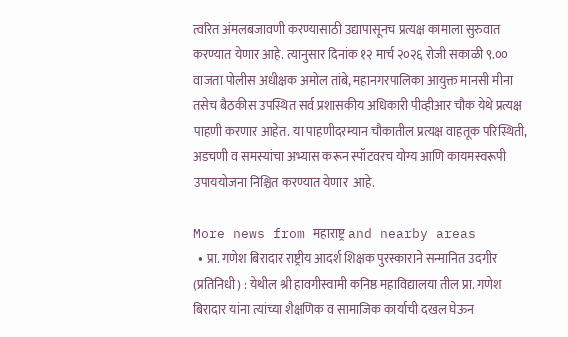त्वरित अंमलबजावणी करण्यासाठी उद्यापासूनच प्रत्यक्ष कामाला सुरुवात करण्यात येणार आहे. त्यानुसार दिनांक १२ मार्च २०२६ रोजी सकाळी ९.०० वाजता पोलीस अधीक्षक अमोल तांबे, महानगरपालिका आयुक्त मानसी मीना तसेच बैठकीस उपस्थित सर्व प्रशासकीय अधिकारी पीव्हीआर चौक येथे प्रत्यक्ष पाहणी करणार आहेत. या पाहणीदरम्यान चौकातील प्रत्यक्ष वाहतूक परिस्थिती, अडचणी व समस्यांचा अभ्यास करून स्पॉटवरच योग्य आणि कायमस्वरूपी उपाययोजना निश्चित करण्यात येणार  आहे.

More news from महाराष्ट्र and nearby areas
  • प्रा. गणेश बिरादार राष्ट्रीय आदर्श शिक्षक पुरस्काराने सन्मानित उदगीर (प्रतिनिधी) : येथील श्री हावगीस्वामी कनिष्ठ महाविद्यालया तील प्रा. गणेश बिरादार यांना त्यांच्या शैक्षणिक व सामाजिक कार्याची दखल घेऊन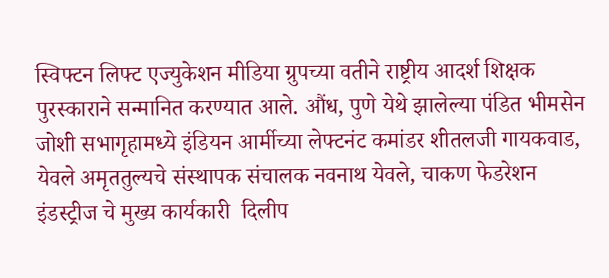स्विफ्टन लिफ्ट एज्युकेशन मीडिया ग्रुपच्या वतीने राष्ट्रीय आदर्श शिक्षक पुरस्काराने सन्मानित करण्यात आले. औंध, पुणे येथे झालेल्या पंडित भीमसेन जोशी सभागृहामध्ये इंडियन आर्मीच्या लेफ्टनंट कमांडर शीतलजी गायकवाड, येवले अमृततुल्यचे संस्थापक संचालक नवनाथ येवले, चाकण फेडरेशन इंडस्ट्रीज चे मुख्य कार्यकारी  दिलीप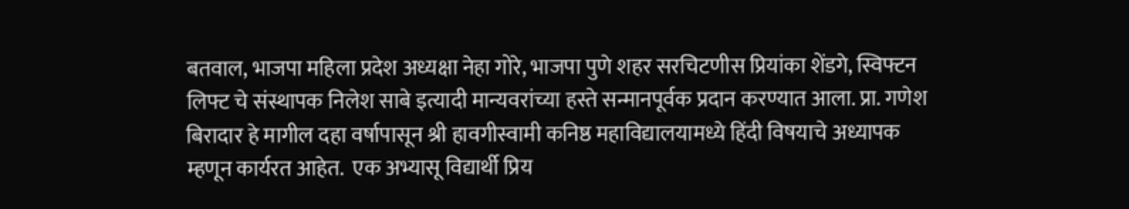बतवाल, भाजपा महिला प्रदेश अध्यक्षा नेहा गोरे, भाजपा पुणे शहर सरचिटणीस प्रियांका शेंडगे, स्विफ्टन लिफ्ट चे संस्थापक निलेश साबे इत्यादी मान्यवरांच्या हस्ते सन्मानपूर्वक प्रदान करण्यात आला. प्रा. गणेश बिरादार हे मागील दहा वर्षापासून श्री हावगीस्वामी कनिष्ठ महाविद्यालयामध्ये हिंदी विषयाचे अध्यापक म्हणून कार्यरत आहेत.  एक अभ्यासू विद्यार्थी प्रिय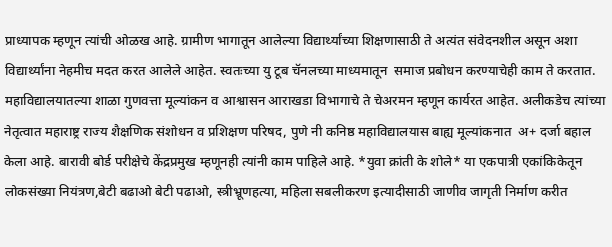प्राध्यापक म्हणून त्यांची ओळख आहे. ग्रामीण भागातून आलेल्या विद्यार्थ्यांच्या शिक्षणासाठी ते अत्यंत संवेदनशील असून अशा विद्यार्थ्यांना नेहमीच मदत करत आलेले आहेत. स्वतःच्या यु टूब चॅनलच्या माध्यमातून  समाज प्रबोधन करण्याचेही काम ते करतात. महाविद्यालयातल्या शाळा गुणवत्ता मूल्यांकन व आश्वासन आराखडा विभागाचे ते चेअरमन म्हणून कार्यरत आहेत. अलीकडेच त्यांच्या नेतृत्वात महाराष्ट्र राज्य शैक्षणिक संशोधन व प्रशिक्षण परिषद, पुणे नी कनिष्ठ महाविद्यालयास बाह्य मूल्यांकनात  अ+ दर्जा बहाल केला आहे. बारावी बोर्ड परीक्षेचे केंद्रप्रमुख म्हणूनही त्यांनी काम पाहिले आहे. *युवा क्रांती के शोले* या एकपात्री एकांकिकेतून लोकसंख्या नियंत्रण,बेटी बढाओ बेटी पढाओ, स्त्रीभ्रूणहत्या, महिला सबलीकरण इत्यादीसाठी जाणीव जागृती निर्माण करीत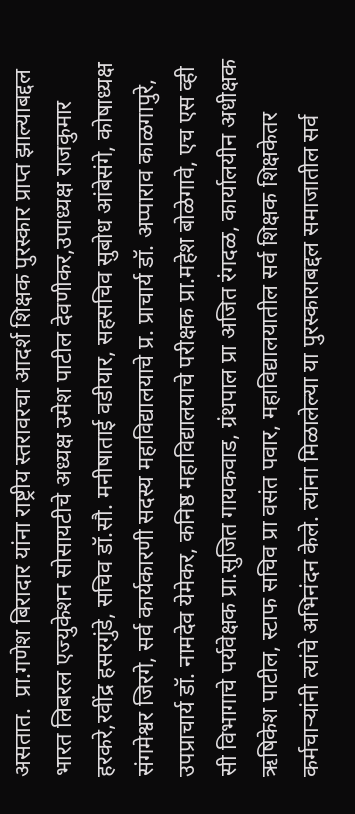असतात.  प्रा.गणेश बिरादार यांना राष्ट्रीय स्तरावरचा आदर्श शिक्षक पुरस्कार प्राप्त झाल्याबद्दल भारत लिबरल एज्युकेशन सोसायटीचे अध्यक्ष उमेश पाटील देवणीकर,उपाध्यक्ष राजकुमार हरकरे,रवींद्र हसरगुंडे, सचिव डॉ.सौ. मनीषाताई वडीयार, सहसचिव सुबोध आंबेसंगे, कोषाध्यक्ष संगमेश्वर जिरगे, सर्व कार्यकारणी सदस्य महाविद्यालयाचे प्र. प्राचार्य डॉ. अप्पाराव काळगापुरे, उपप्राचार्य डॉ. नामदेव येमेकर, कनिष्ठ महाविद्यालयाचे परीक्षक प्रा.महेश बोळेगावे, एच एस व्ही सी विभागाचे पर्यवेक्षक प्रा.सुजित गायकवाड, ग्रंथपाल प्रा अजित रंगदळ, कार्यालयीन अधीक्षक ऋषिकेश पाटील, स्टाफ सचिव प्रा वसंत पवार, महाविद्यालयातील सर्व शिक्षक शिक्षकेतर कर्मचाऱ्यांनी त्यांचे अभिनंदन केले. त्यांना मिळालेल्या या पुरस्काराबद्दल समाजातील सर्व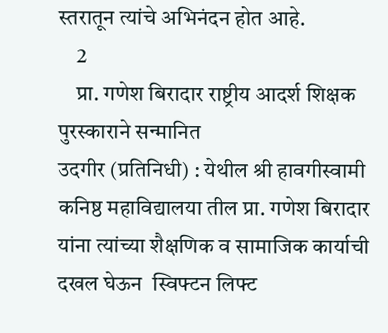स्तरातून त्यांचे अभिनंदन होत आहे.
    2
    प्रा. गणेश बिरादार राष्ट्रीय आदर्श शिक्षक पुरस्काराने सन्मानित
उदगीर (प्रतिनिधी) : येथील श्री हावगीस्वामी कनिष्ठ महाविद्यालया तील प्रा. गणेश बिरादार यांना त्यांच्या शैक्षणिक व सामाजिक कार्याची दखल घेऊन  स्विफ्टन लिफ्ट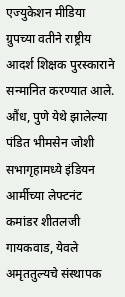एज्युकेशन मीडिया ग्रुपच्या वतीने राष्ट्रीय आदर्श शिक्षक पुरस्काराने सन्मानित करण्यात आले. औंध, पुणे येथे झालेल्या पंडित भीमसेन जोशी सभागृहामध्ये इंडियन आर्मीच्या लेफ्टनंट कमांडर शीतलजी गायकवाड, येवले अमृततुल्यचे संस्थापक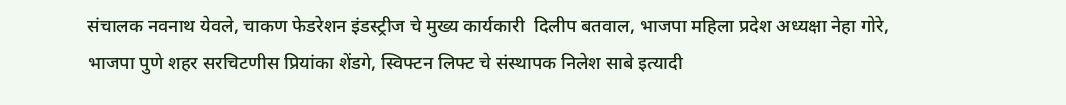संचालक नवनाथ येवले, चाकण फेडरेशन इंडस्ट्रीज चे मुख्य कार्यकारी  दिलीप बतवाल, भाजपा महिला प्रदेश अध्यक्षा नेहा गोरे, भाजपा पुणे शहर सरचिटणीस प्रियांका शेंडगे, स्विफ्टन लिफ्ट चे संस्थापक निलेश साबे इत्यादी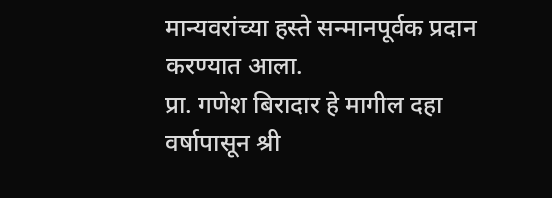मान्यवरांच्या हस्ते सन्मानपूर्वक प्रदान करण्यात आला.
प्रा. गणेश बिरादार हे मागील दहा वर्षापासून श्री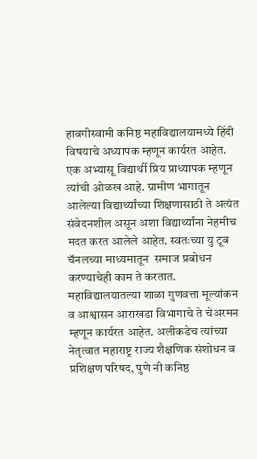हावगीस्वामी कनिष्ठ महाविद्यालयामध्ये हिंदी विषयाचे अध्यापक म्हणून कार्यरत आहेत.  एक अभ्यासू विद्यार्थी प्रिय प्राध्यापक म्हणून त्यांची ओळख आहे. ग्रामीण भागातून आलेल्या विद्यार्थ्यांच्या शिक्षणासाठी ते अत्यंत संवेदनशील असून अशा विद्यार्थ्यांना नेहमीच मदत करत आलेले आहेत. स्वतःच्या यु टूब चॅनलच्या माध्यमातून  समाज प्रबोधन करण्याचेही काम ते करतात. महाविद्यालयातल्या शाळा गुणवत्ता मूल्यांकन व आश्वासन आराखडा विभागाचे ते चेअरमन म्हणून कार्यरत आहेत. अलीकडेच त्यांच्या नेतृत्वात महाराष्ट्र राज्य शैक्षणिक संशोधन व प्रशिक्षण परिषद, पुणे नी कनिष्ठ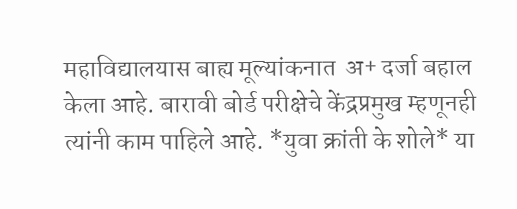महाविद्यालयास बाह्य मूल्यांकनात  अ+ दर्जा बहाल केला आहे. बारावी बोर्ड परीक्षेचे केंद्रप्रमुख म्हणूनही त्यांनी काम पाहिले आहे. *युवा क्रांती के शोले* या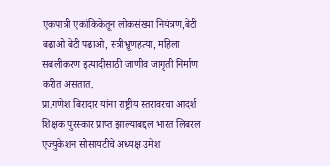एकपात्री एकांकिकेतून लोकसंख्या नियंत्रण,बेटी बढाओ बेटी पढाओ, स्त्रीभ्रूणहत्या, महिला सबलीकरण इत्यादीसाठी जाणीव जागृती निर्माण करीत असतात.
प्रा.गणेश बिरादार यांना राष्ट्रीय स्तरावरचा आदर्श शिक्षक पुरस्कार प्राप्त झाल्याबद्दल भारत लिबरल एज्युकेशन सोसायटीचे अध्यक्ष उमेश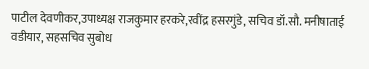पाटील देवणीकर,उपाध्यक्ष राजकुमार हरकरे,रवींद्र हसरगुंडे, सचिव डॉ.सौ. मनीषाताई वडीयार, सहसचिव सुबोध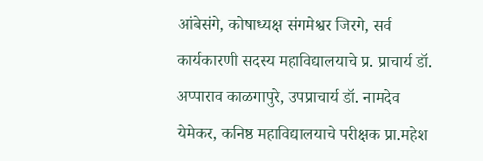आंबेसंगे, कोषाध्यक्ष संगमेश्वर जिरगे, सर्व कार्यकारणी सदस्य महाविद्यालयाचे प्र. प्राचार्य डॉ. अप्पाराव काळगापुरे, उपप्राचार्य डॉ. नामदेव येमेकर, कनिष्ठ महाविद्यालयाचे परीक्षक प्रा.महेश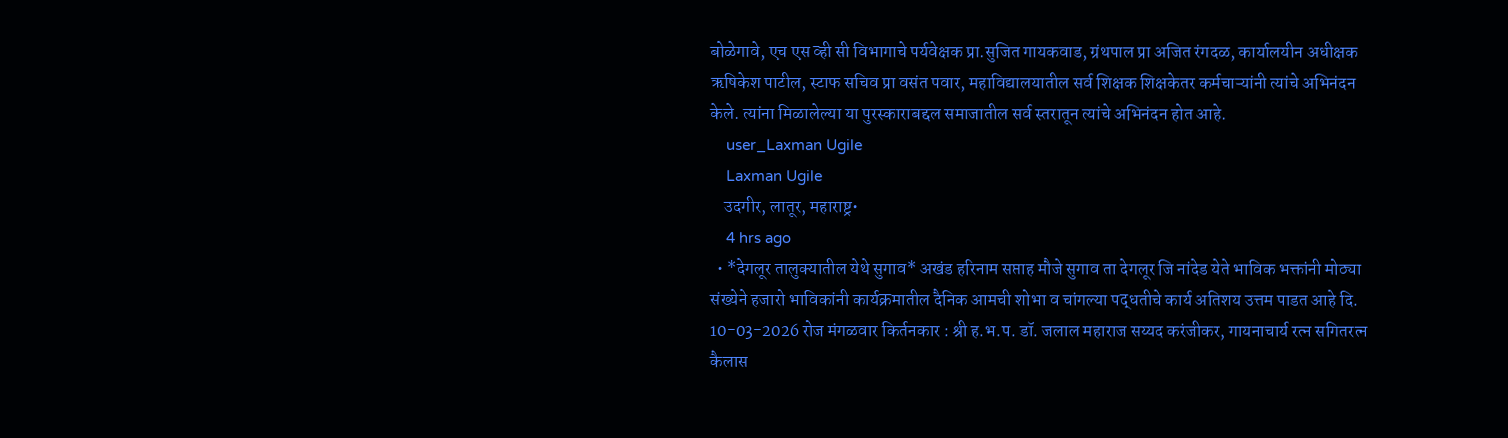बोळेगावे, एच एस व्ही सी विभागाचे पर्यवेक्षक प्रा.सुजित गायकवाड, ग्रंथपाल प्रा अजित रंगदळ, कार्यालयीन अधीक्षक ऋषिकेश पाटील, स्टाफ सचिव प्रा वसंत पवार, महाविद्यालयातील सर्व शिक्षक शिक्षकेतर कर्मचाऱ्यांनी त्यांचे अभिनंदन केले. त्यांना मिळालेल्या या पुरस्काराबद्दल समाजातील सर्व स्तरातून त्यांचे अभिनंदन होत आहे.
    user_Laxman Ugile
    Laxman Ugile
    उदगीर, लातूर, महाराष्ट्र•
    4 hrs ago
  • *देगलूर तालुक्यातील येथे सुगाव* अखंड हरिनाम सप्ताह मौजे सुगाव ता देगलूर जि नांदेड येते भाविक भक्तांनी मोठ्या संख्येने हजारो भाविकांनी कार्यक्रमातील दैनिक आमची शोभा व चांगल्या पद्धतीचे कार्य अतिशय उत्तम पाडत आहे दि. 10-03-2026 रोज मंगळवार किर्तनकार : श्री ह.भ.प. डॉ. जलाल महाराज सय्यद करंजीकर, गायनाचार्य रत्न सगितरत्न कैलास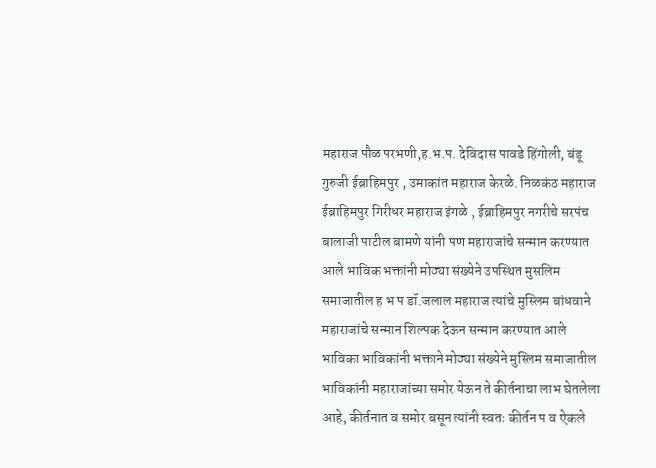महाराज पौळ परभणी,ह.भ.प. देविदास पावडे हिंगोली, बंडू गुरुजी ईब्राहिमपुर , उमाकांत महाराज केरळे. निळकंठ महाराज ईब्राहिमपुर गिरीधर महाराज इंगळे , ईब्राहिमपुर नगरीचे सरपंच बालाजी पाटील बामणे यांनी पण महाराजांचे सन्मान करण्यात आले भाविक भक्तांनी मोठ्या संख्येने उपस्थित मुसलिम समाजातील ह भ प डॉ.जलाल महाराज त्यांचे मुस्लिम बांधवाने महाराजांचे सन्मान शिल्पक देऊन सन्मान करण्यात आले भाविका भाविकांनी भक्ताने मोठ्या संख्येने मुस्लिम समाजातील भाविकांनी महाराजांच्या समोर येऊन ते कीर्तनाचा लाभ घेतलेला आहे, कीर्तनात व समोर बसून त्यांनी स्वतः कीर्तन प व ऐकले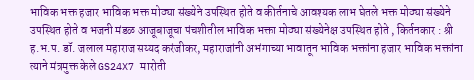भाविक भक्त हजार भाविक भक्त मोठ्या संख्येने उपस्थित होते व कीर्तनाचे आवश्यक लाभ घेतले भक्त मोठ्या संख्येने उपस्थित होते व भजनी मंडळ आजूबाजूचा पंचशीतील भाविक भक्ता मोठ्या संख्येनेक्ष उपस्थित होते , किर्तनकार : श्री ह.भ.प. डॉ. जलाल महाराज सय्यद करंजीकर, महाराजांनी अभंगाच्या भावातून भाविक भक्तांना हजार भाविक भक्तांना त्याने मंत्रमुक्त केले GS24X7 मारोती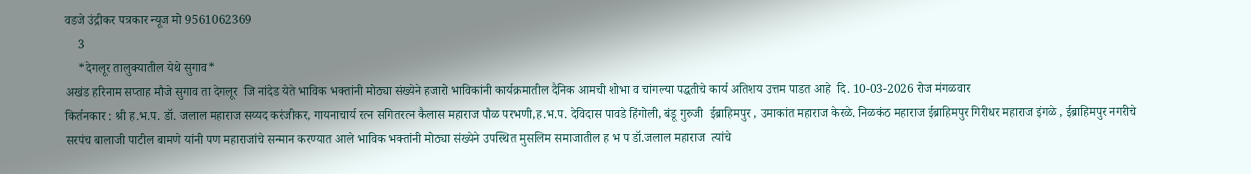वडजे उंद्रीकर पत्रकार न्यूज मो 9561062369
    3
    *देगलूर तालुक्यातील येथे सुगाव*
अखंड हरिनाम सप्ताह मौजे सुगाव ता देगलूर  जि नांदेड येते भाविक भक्तांनी मोठ्या संख्येने हजारो भाविकांनी कार्यक्रमातील दैनिक आमची शोभा व चांगल्या पद्धतीचे कार्य अतिशय उत्तम पाडत आहे  दि. 10-03-2026 रोज मंगळवार
किर्तनकार : श्री ह.भ.प. डॉ. जलाल महाराज सय्यद करंजीकर, गायनाचार्य रत्न सगितरत्न कैलास महाराज पौळ परभणी,ह.भ.प. देविदास पावडे हिंगोली, बंडू गुरुजी  ईब्राहिमपुर , उमाकांत महाराज केरळे. निळकंठ महाराज ईब्राहिमपुर गिरीधर महाराज इंगळे , ईब्राहिमपुर नगरीचे सरपंच बालाजी पाटील बामणे यांनी पण महाराजांचे सन्मान करण्यात आले भाविक भक्तांनी मोठ्या संख्येने उपस्थित मुसलिम समाजातील ह भ प डॉ.जलाल महाराज  त्यांचे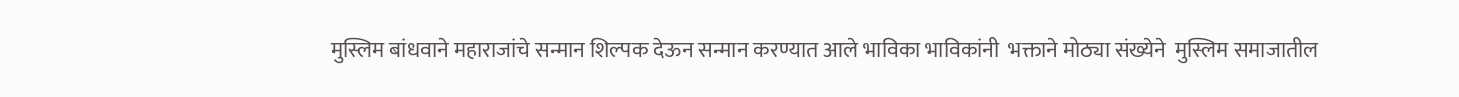मुस्लिम बांधवाने महाराजांचे सन्मान शिल्पक देऊन सन्मान करण्यात आले भाविका भाविकांनी  भक्ताने मोठ्या संख्येने  मुस्लिम समाजातील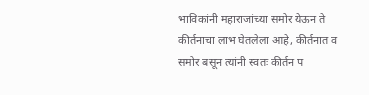भाविकांनी महाराजांच्या समोर येऊन ते कीर्तनाचा लाभ घेतलेला आहे, कीर्तनात व समोर बसून त्यांनी स्वतः कीर्तन प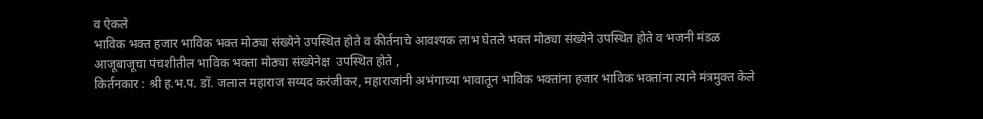व ऐकले
भाविक भक्त हजार भाविक भक्त मोठ्या संख्येने उपस्थित होते व कीर्तनाचे आवश्यक लाभ घेतले भक्त मोठ्या संख्येने उपस्थित होते व भजनी मंडळ आजूबाजूचा पंचशीतील भाविक भक्ता मोठ्या संख्येनेक्ष  उपस्थित होते ,
किर्तनकार : श्री ह.भ.प. डॉ. जलाल महाराज सय्यद करंजीकर, महाराजांनी अभंगाच्या भावातून भाविक भक्तांना हजार भाविक भक्तांना त्याने मंत्रमुक्त केले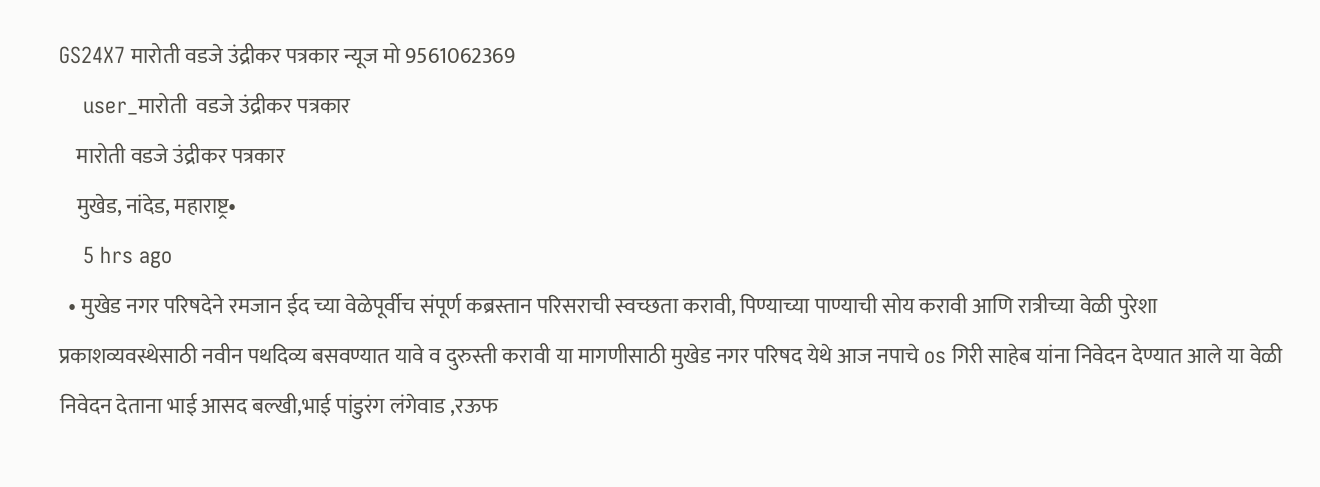GS24X7 मारोती वडजे उंद्रीकर पत्रकार न्यूज मो 9561062369
    user_मारोती  वडजे उंद्रीकर पत्रकार
    मारोती वडजे उंद्रीकर पत्रकार
    मुखेड, नांदेड, महाराष्ट्र•
    5 hrs ago
  • मुखेड नगर परिषदेने रमजान ईद च्या वेळेपूर्वीच संपूर्ण कब्रस्तान परिसराची स्वच्छता करावी, पिण्याच्या पाण्याची सोय करावी आणि रात्रीच्या वेळी पुरेशा प्रकाशव्यवस्थेसाठी नवीन पथदिव्य बसवण्यात यावे व दुरुस्ती करावी या मागणीसाठी मुखेड नगर परिषद येथे आज नपाचे os गिरी साहेब यांना निवेदन देण्यात आले या वेळी निवेदन देताना भाई आसद बल्खी,भाई पांडुरंग लंगेवाड ,रऊफ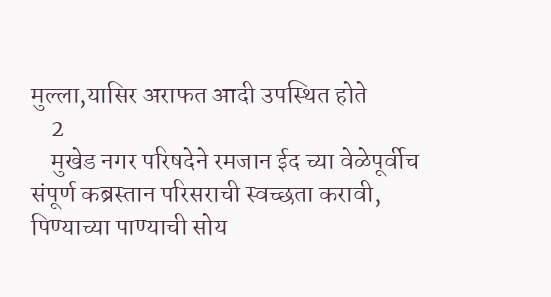मुल्ला,यासिर अराफत आदी उपस्थित होते
    2
    मुखेड नगर परिषदेने रमजान ईद च्या वेळेपूर्वीच संपूर्ण कब्रस्तान परिसराची स्वच्छता करावी, पिण्याच्या पाण्याची सोय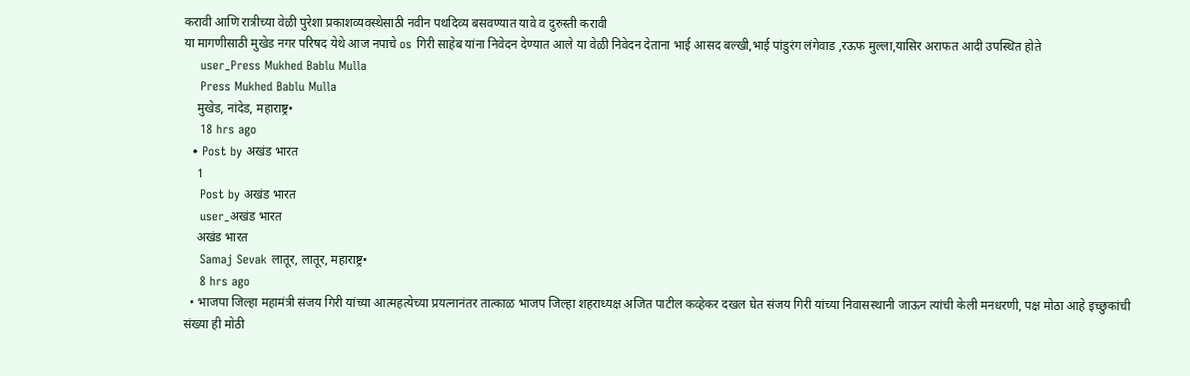करावी आणि रात्रीच्या वेळी पुरेशा प्रकाशव्यवस्थेसाठी नवीन पथदिव्य बसवण्यात यावे व दुरुस्ती करावी
या मागणीसाठी मुखेड नगर परिषद येथे आज नपाचे os गिरी साहेब यांना निवेदन देण्यात आले या वेळी निवेदन देताना भाई आसद बल्खी,भाई पांडुरंग लंगेवाड ,रऊफ मुल्ला,यासिर अराफत आदी उपस्थित होते
    user_Press Mukhed Bablu Mulla
    Press Mukhed Bablu Mulla
    मुखेड, नांदेड, महाराष्ट्र•
    18 hrs ago
  • Post by अखंड भारत
    1
    Post by अखंड भारत
    user_अखंड भारत
    अखंड भारत
    Samaj Sevak लातूर, लातूर, महाराष्ट्र•
    8 hrs ago
  • भाजपा जिल्हा महामंत्री संजय गिरी यांच्या आत्महत्येच्या प्रयत्नानंतर तात्काळ भाजप जिल्हा शहराध्यक्ष अजित पाटील कव्हेकर दखल घेत संजय गिरी यांच्या निवासस्थानी जाऊन त्यांची केली मनधरणी, पक्ष मोठा आहे इच्छुकांची संख्या ही मोठी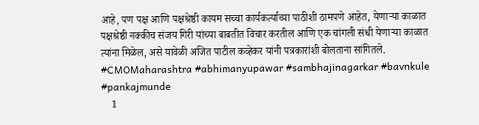आहे, पण पक्ष आणि पक्षश्रेष्ठी कायम सच्चा कार्यकर्त्याच्या पाठीशी ठामपणे आहेत, येणाऱ्या काळात पक्षश्रेष्ठी नक्कीच संजय गिरी यांच्या बाबतीत विचार करतील आणि एक चांगली संधी येणाऱ्या काळात त्यांना मिळेल, असे यावेळी अजित पाटील कव्हेकर यांनी पत्रकारांशी बोलताना सांगितले. #CMOMaharashtra #abhimanyupawar #sambhajinagarkar #bavnkule #pankajmunde
    1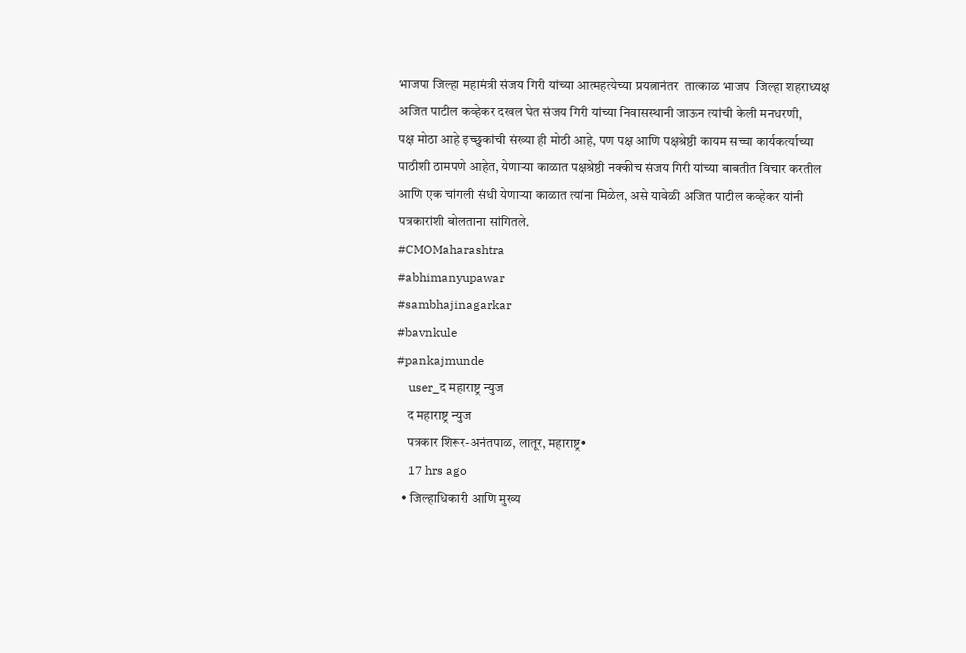भाजपा जिल्हा महामंत्री संजय गिरी यांच्या आत्महत्येच्या प्रयत्नानंतर  तात्काळ भाजप  जिल्हा शहराध्यक्ष अजित पाटील कव्हेकर दखल घेत संजय गिरी यांच्या निवासस्थानी जाऊन त्यांची केली मनधरणी,
पक्ष मोठा आहे इच्छुकांची संख्या ही मोठी आहे, पण पक्ष आणि पक्षश्रेष्ठी कायम सच्चा कार्यकर्त्याच्या पाठीशी ठामपणे आहेत, येणाऱ्या काळात पक्षश्रेष्ठी नक्कीच संजय गिरी यांच्या बाबतीत विचार करतील आणि एक चांगली संधी येणाऱ्या काळात त्यांना मिळेल, असे यावेळी अजित पाटील कव्हेकर यांनी पत्रकारांशी बोलताना सांगितले.
#CMOMaharashtra
#abhimanyupawar
#sambhajinagarkar
#bavnkule
#pankajmunde
    user_द महाराष्ट्र न्युज
    द महाराष्ट्र न्युज
    पत्रकार शिरूर-अनंतपाळ, लातूर, महाराष्ट्र•
    17 hrs ago
  • जिल्हाधिकारी आणि मुख्य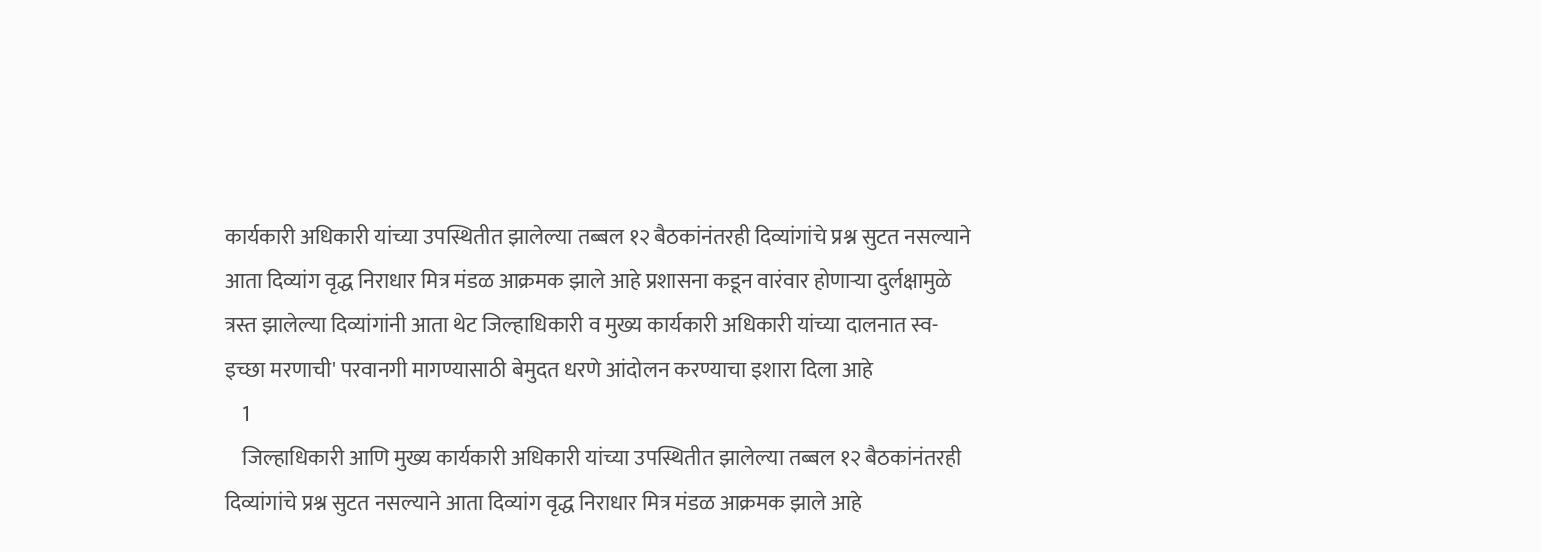कार्यकारी अधिकारी यांच्या उपस्थितीत झालेल्या तब्बल १२ बैठकांनंतरही दिव्यांगांचे प्रश्न सुटत नसल्याने आता दिव्यांग वृद्ध निराधार मित्र मंडळ आक्रमक झाले आहे प्रशासना कडून वारंवार होणाऱ्या दुर्लक्षामुळे त्रस्त झालेल्या दिव्यांगांनी आता थेट जिल्हाधिकारी व मुख्य कार्यकारी अधिकारी यांच्या दालनात स्व-इच्छा मरणाची' परवानगी मागण्यासाठी बेमुदत धरणे आंदोलन करण्याचा इशारा दिला आहे
    1
    जिल्हाधिकारी आणि मुख्य कार्यकारी अधिकारी यांच्या उपस्थितीत झालेल्या तब्बल १२ बैठकांनंतरही दिव्यांगांचे प्रश्न सुटत नसल्याने आता दिव्यांग वृद्ध निराधार मित्र मंडळ आक्रमक झाले आहे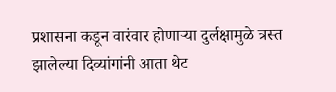प्रशासना कडून वारंवार होणाऱ्या दुर्लक्षामुळे त्रस्त झालेल्या दिव्यांगांनी आता थेट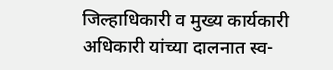जिल्हाधिकारी व मुख्य कार्यकारी अधिकारी यांच्या दालनात स्व-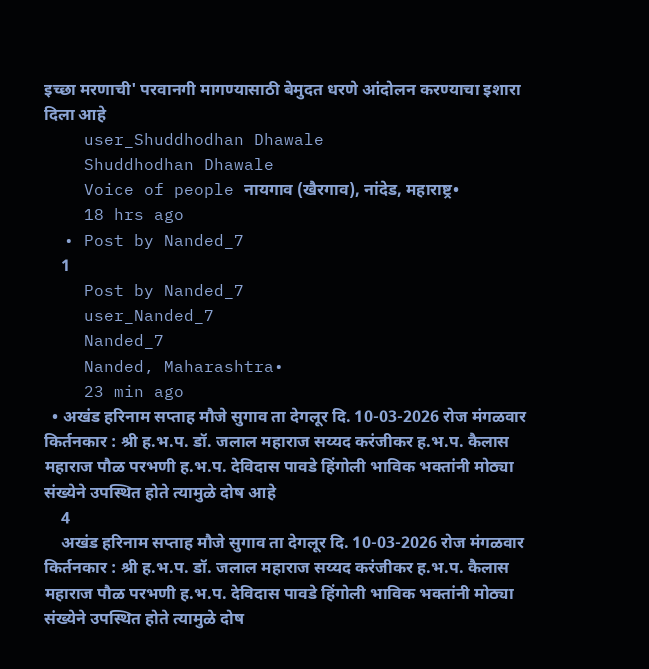इच्छा मरणाची' परवानगी मागण्यासाठी बेमुदत धरणे आंदोलन करण्याचा इशारा दिला आहे
    user_Shuddhodhan Dhawale
    Shuddhodhan Dhawale
    Voice of people नायगाव (खैरगाव), नांदेड, महाराष्ट्र•
    18 hrs ago
  • Post by Nanded_7
    1
    Post by Nanded_7
    user_Nanded_7
    Nanded_7
    Nanded, Maharashtra•
    23 min ago
  • अखंड हरिनाम सप्ताह मौजे सुगाव ता देगलूर दि. 10-03-2026 रोज मंगळवार किर्तनकार : श्री ह.भ.प. डॉ. जलाल महाराज सय्यद करंजीकर ह.भ.प. कैलास महाराज पौळ परभणी ह.भ.प. देविदास पावडे हिंगोली भाविक भक्तांनी मोठ्या संख्येने उपस्थित होते त्यामुळे दोष आहे
    4
    अखंड हरिनाम सप्ताह मौजे सुगाव ता देगलूर दि. 10-03-2026 रोज मंगळवार
किर्तनकार : श्री ह.भ.प. डॉ. जलाल महाराज सय्यद करंजीकर ह.भ.प. कैलास महाराज पौळ परभणी ह.भ.प. देविदास पावडे हिंगोली भाविक भक्तांनी मोठ्या संख्येने उपस्थित होते त्यामुळे दोष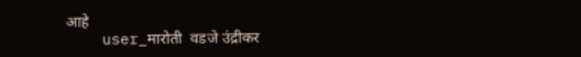आहे
    user_मारोती  वडजे उंद्रीकर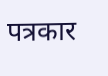पत्रकार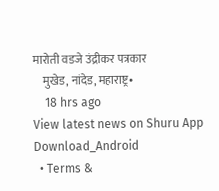मारोती वडजे उंद्रीकर पत्रकार
    मुखेड, नांदेड, महाराष्ट्र•
    18 hrs ago
View latest news on Shuru App
Download_Android
  • Terms &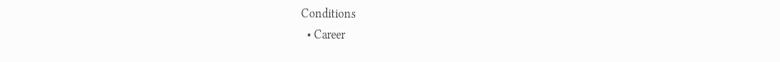Conditions
  • Career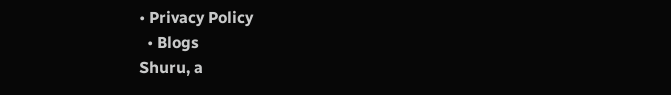• Privacy Policy
  • Blogs
Shuru, a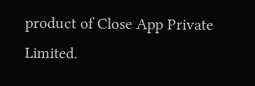product of Close App Private Limited.